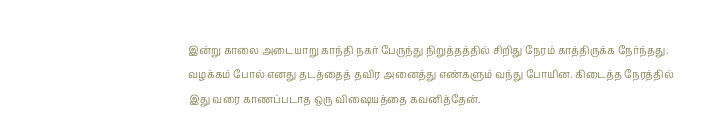இன்று காலை அடையாறு காந்தி நகர் பேருந்து நிறுத்தத்தில் சிறிது நேரம் காத்திருக்க நேர்ந்தது. வழக்கம் போல் எனது தடத்தைத் தவிர அனைத்து எண்களும் வந்து போயின. கிடைத்த நேரத்தில் இது வரை காணப்படாத ஒரு விஷையத்தை கவனித்தேன்.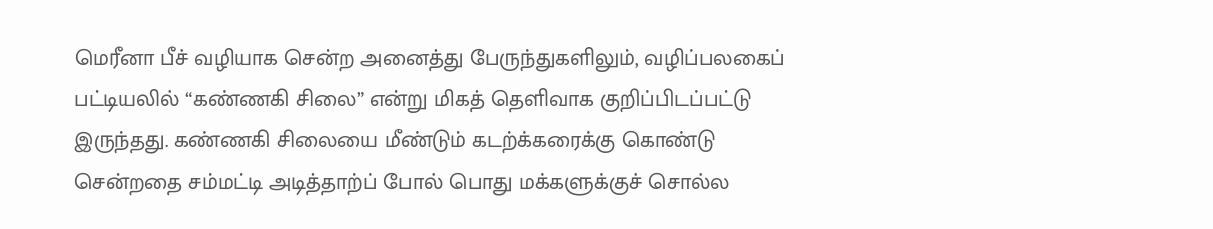மெரீனா பீச் வழியாக சென்ற அனைத்து பேருந்துகளிலும், வழிப்பலகைப் பட்டியலில் “கண்ணகி சிலை” என்று மிகத் தெளிவாக குறிப்பிடப்பட்டு இருந்தது. கண்ணகி சிலையை மீண்டும் கடற்க்கரைக்கு கொண்டு சென்றதை சம்மட்டி அடித்தாற்ப் போல் பொது மக்களுக்குச் சொல்ல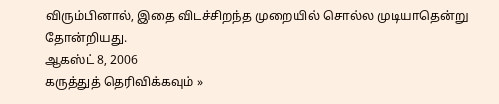விரும்பினால், இதை விடச்சிறந்த முறையில் சொல்ல முடியாதென்று தோன்றியது.
ஆகஸ்ட் 8, 2006
கருத்துத் தெரிவிக்கவும் »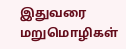இதுவரை மறுமொழிகள்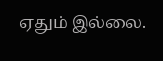ஏதும் இல்லை.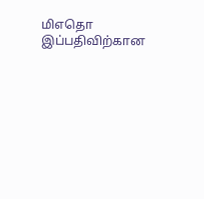மிஎதொ இப்பதிவிற்கான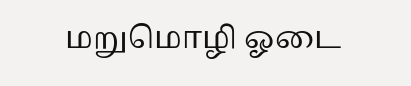மறுமொழி ஓடை